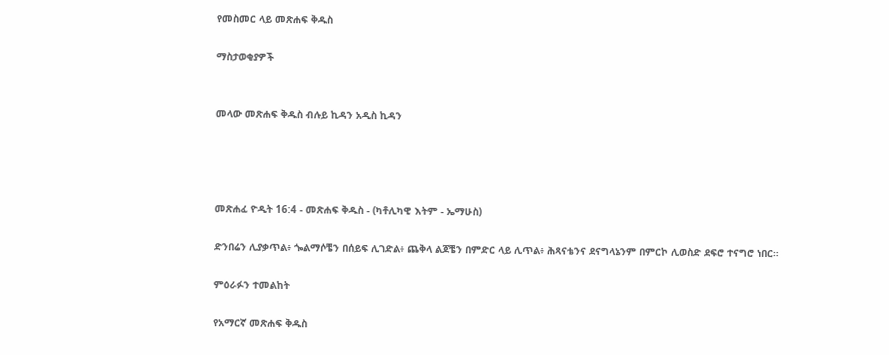የመስመር ላይ መጽሐፍ ቅዱስ

ማስታወቂያዎች


መላው መጽሐፍ ቅዱስ ብሉይ ኪዳን አዲስ ኪዳን




መጽሐፈ ዮዲት 16:4 - መጽሐፍ ቅዱስ - (ካቶሊካዊ እትም - ኤማሁስ)

ድንበሬን ሊያቃጥል፥ ጐልማሶቼን በሰይፍ ሊገድል፥ ጨቅላ ልጆቼን በምድር ላይ ሊጥል፥ ሕጻናቴንና ደናግላኔንም በምርኮ ሊወስድ ደፍሮ ተናግሮ ነበር።

ምዕራፉን ተመልከት

የአማርኛ መጽሐፍ ቅዱስ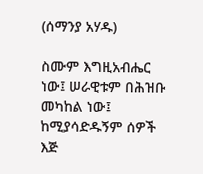(ሰማንያ አሃዱ)

ስሙም እግዚአብሔር ነው፤ ሠራዊቱም በሕዝቡ መካከል ነው፤ ከሚያሳድዱኝም ሰዎች እጅ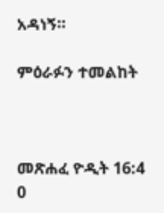አዳነኝ።

ምዕራፉን ተመልከት



መጽሐፈ ዮዲት 16:4
0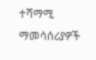ተሻማሚ ማመሳሰሪያዎች